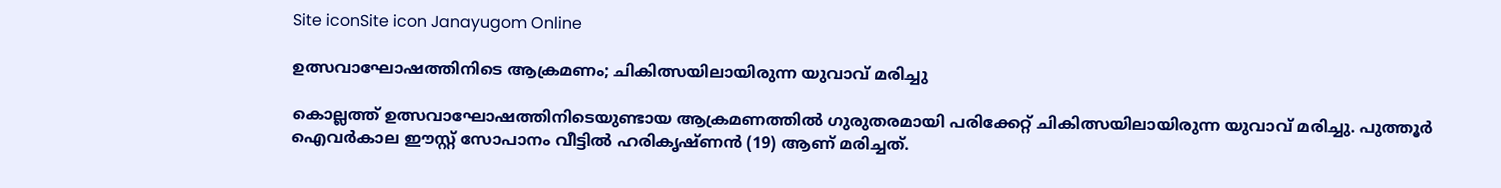Site iconSite icon Janayugom Online

ഉത്സവാഘോഷത്തിനിടെ ആക്രമണം; ചികിത്സയിലായിരുന്ന യുവാവ് മരിച്ചു

കൊല്ലത്ത് ഉത്സവാഘോഷത്തിനിടെയുണ്ടായ ആക്രമണത്തിൽ ഗുരുതരമായി പരിക്കേറ്റ് ചികിത്സയിലായിരുന്ന യുവാവ് മരിച്ചു. പുത്തൂർ ഐവർകാല ഈസ്റ്റ് സോപാനം വീട്ടിൽ ഹരികൃഷ്ണൻ (19) ആണ് മരിച്ചത്.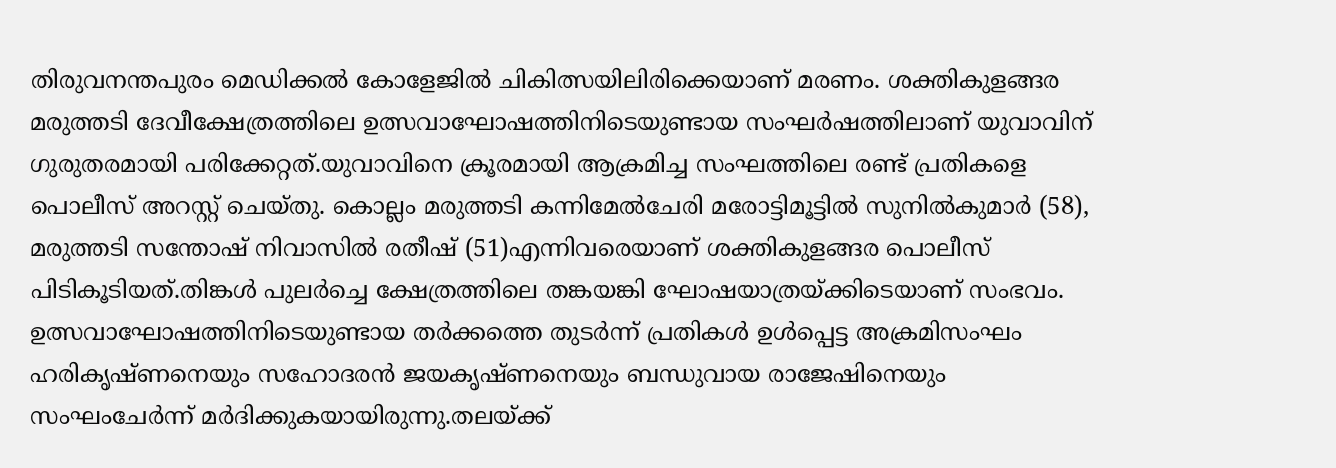തിരുവനന്തപുരം മെഡിക്കൽ കോളേജിൽ ചികിത്സയിലിരിക്കെയാണ് മരണം. ശക്തികുളങ്ങര മരുത്തടി ദേവീക്ഷേത്രത്തിലെ ഉത്സവാഘോഷത്തിനിടെയുണ്ടായ സംഘർഷത്തിലാണ് യുവാവിന് ഗുരുതരമായി പരിക്കേറ്റത്.യുവാവിനെ ക്രൂരമായി ആക്രമിച്ച സംഘത്തിലെ രണ്ട്‌ പ്രതികളെ പൊലീസ്‌ അറസ്റ്റ് ചെയ്തു. കൊല്ലം മരുത്തടി കന്നിമേൽചേരി മരോട്ടിമൂട്ടിൽ സുനിൽകുമാർ (58), മരുത്തടി സന്തോഷ് നിവാസിൽ രതീഷ് (51)എന്നിവരെയാണ് ശക്തികുളങ്ങര പൊലീസ്‌ പിടികൂടിയത്‌.തിങ്കൾ പുലർച്ചെ ക്ഷേത്രത്തിലെ തങ്കയങ്കി ഘോഷയാത്രയ്ക്കിടെയാണ്‌ സംഭവം. ഉത്സവാഘോഷത്തിനിടെയുണ്ടായ തർക്കത്തെ തുടർന്ന് പ്രതികൾ ഉൾപ്പെട്ട അക്രമിസംഘം ഹരികൃഷ്ണനെയും സഹോദരൻ ജയകൃഷ്ണനെയും ബന്ധുവായ രാജേഷിനെയും സംഘംചേർന്ന് മർദിക്കുകയായിരുന്നു.തലയ്ക്ക്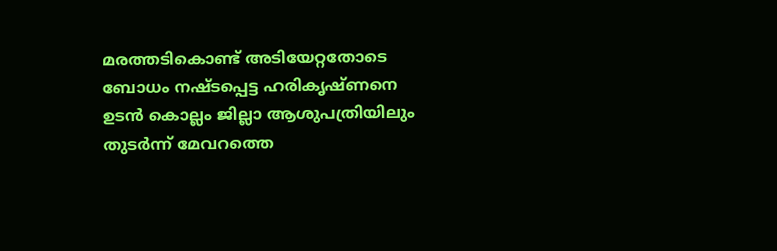മരത്തടികൊണ്ട്‌ അടിയേറ്റതോടെ ബോധം നഷ്ടപ്പെട്ട ഹരികൃഷ്ണനെ ഉടൻ കൊല്ലം ജില്ലാ ആശുപത്രിയിലും തുടർന്ന് മേവറത്തെ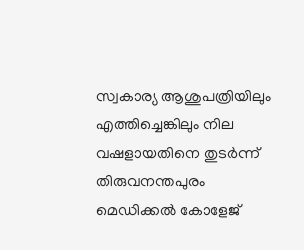സ്വകാര്യ ആശുപത്രിയിലും എത്തിച്ചെങ്കിലും നില വഷളായതിനെ തുടർന്ന് തിരുവനന്തപുരം മെഡിക്കൽ കോളേജ്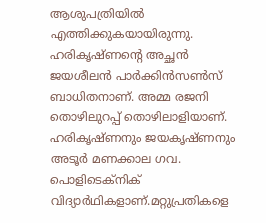ആശുപത്രിയില്‍ എത്തിക്കുകയായിരുന്നു. ഹരികൃഷ്ണന്റെ അച്ഛൻ ജയശീലൻ പാർക്കിൻസൺസ്‌ ബാധിതനാണ്‌. അമ്മ രജനി തൊഴിലുറപ്പ് തൊഴിലാളിയാണ്. ഹരികൃഷ്ണനും ജയകൃഷ്ണനും അടൂർ മണക്കാല ഗവ. പൊളിടെക്നിക് വിദ്യാർഥികളാണ്.മറ്റുപ്രതികളെ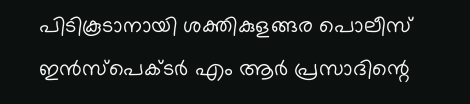പിടികൂടാനായി ശക്തികുളങ്ങര പൊലീസ് ഇൻസ്‌പെക്ടർ എം ആർ പ്രസാദിന്റെ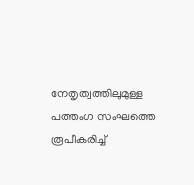നേതൃത്വത്തിലുമുള്ള പത്തംഗ സംഘത്തെ രൂപീകരിച്ച്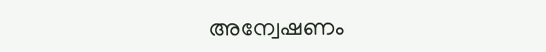അന്വേഷണം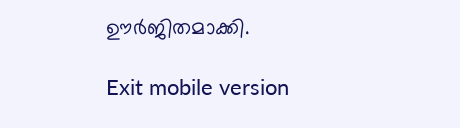ഊർജിതമാക്കി.

Exit mobile version